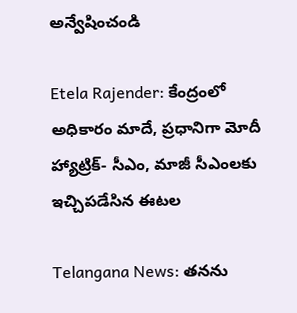అన్వేషించండి

Etela Rajender: కేంద్రంలో అధికారం మాదే, ప్రధానిగా మోదీ హ్యాట్రిక్- సీఎం, మాజీ సీఎంలకు ఇచ్చిపడేసిన ఈటల

Telangana News: తనను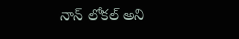నాన్ లోకల్ అని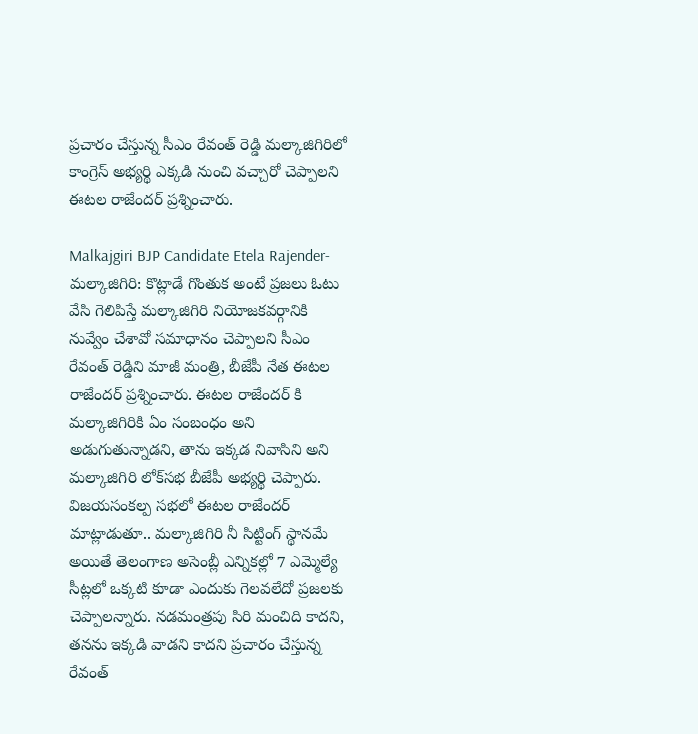ప్రచారం చేస్తున్న సీఎం రేవంత్ రెడ్డి మల్కాజిగిరిలో కాంగ్రెస్ అభ్యర్థి ఎక్కడి నుంచి వచ్చారో చెప్పాలని ఈటల రాజేందర్ ప్రశ్నించారు.

Malkajgiri BJP Candidate Etela Rajender- మల్కాజిగిరి: కొట్లాడే గొంతుక అంటే ప్రజలు ఓటు వేసి గెలిపిస్తే మల్కాజిగిరి నియోజకవర్గానికి నువ్వేం చేశావో సమాధానం చెప్పాలని సీఎం రేవంత్ రెడ్డిని మాజీ మంత్రి, బీజేపీ నేత ఈటల రాజేందర్ ప్రశ్నించారు. ఈటల రాజేందర్ కి మల్కాజిగిరికి ఏం సంబంధం అని అడుగుతున్నాడని, తాను ఇక్కడ నివాసిని అని మల్కాజిగిరి లోక్‌సభ బీజేపీ అభ్యర్థి చెప్పారు. విజయసంకల్ప సభలో ఈటల రాజేందర్ మాట్లాడుతూ.. మల్కాజిగిరి నీ సిట్టింగ్ స్థానమే అయితే తెలంగాణ అసెంబ్లీ ఎన్నికల్లో 7 ఎమ్మెల్యే సీట్లలో ఒక్కటి కూడా ఎందుకు గెలవలేదో ప్రజలకు చెప్పాలన్నారు. నడమంత్రపు సిరి మంచిది కాదని, తనను ఇక్కడి వాడని కాదని ప్రచారం చేస్తున్న రేవంత్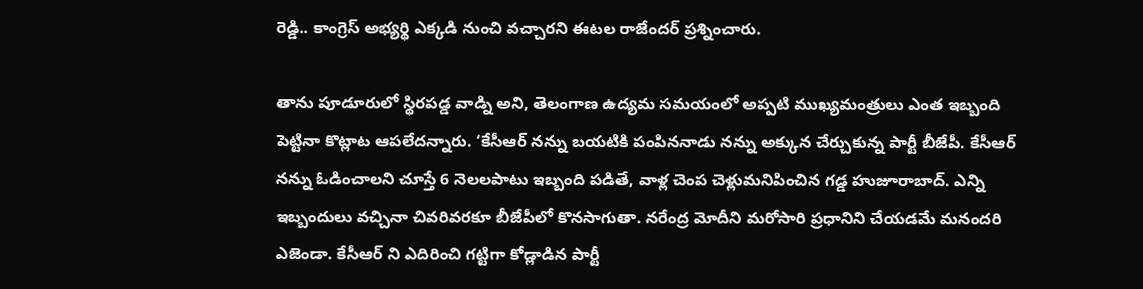రెడ్డి.. కాంగ్రెస్ అభ్యర్థి ఎక్కడి నుంచి వచ్చారని ఈటల రాజేందర్ ప్రశ్నించారు.

తాను పూడూరులో స్థిరపడ్డ వాడ్ని అని, తెలంగాణ ఉద్యమ సమయంలో అప్పటి ముఖ్యమంత్రులు ఎంత ఇబ్బంది పెట్టినా కొట్లాట ఆపలేదన్నారు. ‘కేసీఆర్ నన్ను బయటికి పంపిననాడు నన్ను అక్కున చేర్చుకున్న పార్టీ బీజేపీ. కేసీఆర్ నన్ను ఓడించాలని చూస్తే 6 నెలలపాటు ఇబ్బంది పడితే, వాళ్ల చెంప చెళ్లుమనిపించిన గడ్డ హుజూరాబాద్. ఎన్ని ఇబ్బందులు వచ్చినా చివరివరకూ బీజేపీలో కొనసాగుతా. నరేంద్ర మోదీని మరోసారి ప్రధానిని చేయడమే మనందరి ఎజెండా. కేసీఆర్ ని ఎదిరించి గట్టిగా కోడ్లాడిన పార్టీ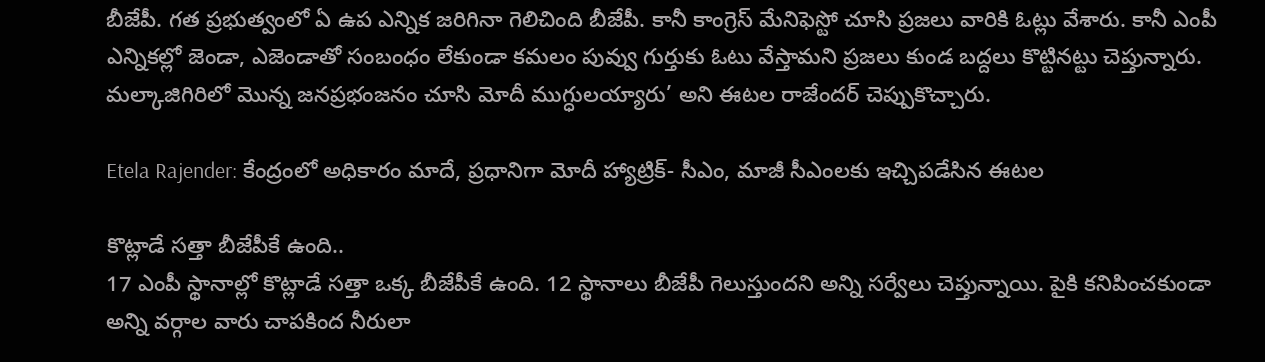బీజేపీ. గత ప్రభుత్వంలో ఏ ఉప ఎన్నిక జరిగినా గెలిచింది బీజేపీ. కానీ కాంగ్రెస్ మేనిఫెస్టో చూసి ప్రజలు వారికి ఓట్లు వేశారు. కానీ ఎంపీ ఎన్నికల్లో జెండా, ఎజెండాతో సంబంధం లేకుండా కమలం పువ్వు గుర్తుకు ఓటు వేస్తామని ప్రజలు కుండ బద్దలు కొట్టినట్టు చెప్తున్నారు. మల్కాజిగిరిలో మొన్న జనప్రభంజనం చూసి మోదీ ముగ్ధులయ్యారు’ అని ఈటల రాజేందర్ చెప్పుకొచ్చారు.

Etela Rajender: కేంద్రంలో అధికారం మాదే, ప్రధానిగా మోదీ హ్యాట్రిక్- సీఎం, మాజీ సీఎంలకు ఇచ్చిపడేసిన ఈటల

కొట్లాడే సత్తా బీజేపీకే ఉంది..
17 ఎంపీ స్థానాల్లో కొట్లాడే సత్తా ఒక్క బీజేపీకే ఉంది. 12 స్థానాలు బీజేపీ గెలుస్తుందని అన్ని సర్వేలు చెప్తున్నాయి. పైకి కనిపించకుండా అన్ని వర్గాల వారు చాపకింద నీరులా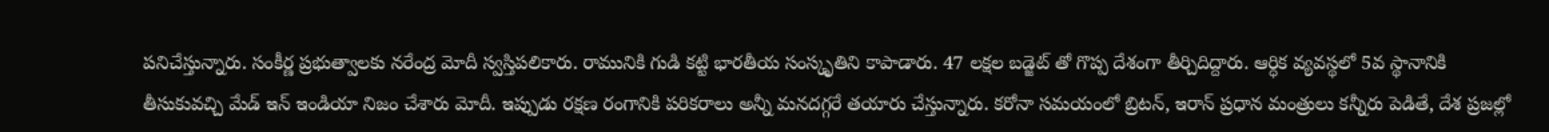పనిచేస్తున్నారు. సంకీర్ణ ప్రభుత్వాలకు నరేంద్ర మోదీ స్వస్తిపలికారు. రామునికి గుడి కట్టి భారతీయ సంస్కృతిని కాపాడారు. 47 లక్షల బడ్జెట్ తో గొప్ప దేశంగా తీర్చిదిద్దారు. ఆర్ధిక వ్యవస్థలో 5వ స్థానానికి తీసుకువచ్చి మేడ్ ఇన్ ఇండియా నిజం చేశారు మోదీ. ఇప్పుడు రక్షణ రంగానికి పరికరాలు అన్నీ మనదగ్గరే తయారు చేస్తున్నారు. కరోనా సమయంలో బ్రిటన్, ఇరాన్ ప్రధాన మంత్రులు కన్నీరు పెడితే, దేశ ప్రజల్లో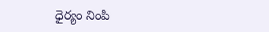ధైర్యం నింపి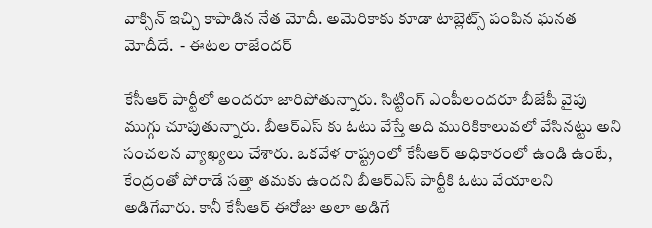వాక్సిన్ ఇచ్చి కాపాడిన నేత మోదీ. అమెరికాకు కూడా టాబ్లెట్స్ పంపిన ఘనత మోదీదే.  - ఈటల రాజేందర్

కేసీఆర్ పార్టీలో అందరూ జారిపోతున్నారు. సిట్టింగ్ ఎంపీలందరూ బీజేపీ వైపు ముగ్గు చూపుతున్నారు. బీఆర్ఎస్ కు ఓటు వేస్తే అది మురికికాలువలో వేసినట్టు అని సంచలన వ్యాఖ్యలు చేశారు. ఒకవేళ రాష్ట్రంలో కేసీఆర్ అధికారంలో ఉండి ఉంటే, కేంద్రంతో పోరాడే సత్తా తమకు ఉందని బీఆర్ఎస్ పార్టీకి ఓటు వేయాలని అడిగేవారు. కానీ కేసీఆర్ ఈరోజు అలా అడిగే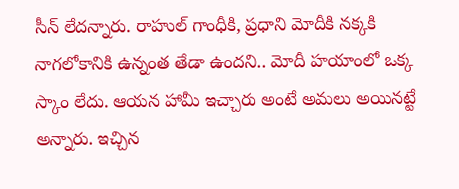సీన్ లేదన్నారు. రాహుల్ గాంధీకి, ప్రధాని మోదీకి నక్కకి నాగలోకానికి ఉన్నంత తేడా ఉందని.. మోదీ హయాంలో ఒక్క స్కాం లేదు. ఆయన హామీ ఇచ్చారు అంటే అమలు అయినట్టే అన్నారు. ఇచ్చిన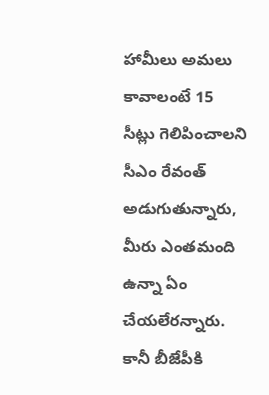హామీలు అమలు కావాలంటే 15 సీట్లు గెలిపించాలని సీఎం రేవంత్ అడుగుతున్నారు, మీరు ఎంతమంది ఉన్నా ఏం చేయలేరన్నారు. కానీ బీజేపీకి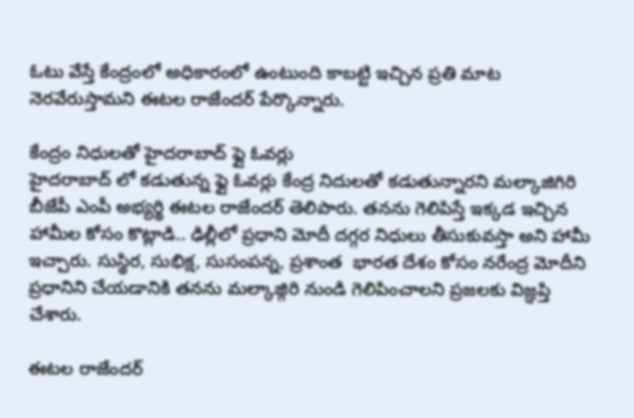ఓటు వేస్తే కేంద్రంలో అధికారంలో ఉంటుంది కాబట్టి ఇచ్చిన ప్రతి మాట నెరవేరుస్తామని ఈటల రాజేందర్ పేర్కొన్నారు.

కేంద్రం నిధులతో హైదరాబాద్ ఫ్లై ఓవర్లు
హైదరాబాద్ లో కడుతున్న ఫ్లై ఓవర్లు కేంద్ర నిదులతో కడుతున్నారని మల్కాజిగిరి బీజేపీ ఎంపీ అభ్యర్థి ఈటల రాజేందర్ తెలిపారు. తనను గెలిపిస్తే ఇక్కడ ఇచ్చిన హామీల కోసం కొట్లాడి.. ఢిల్లీలో ప్రధాని మోదీ దగ్గర నిధులు తీసుకువస్తా అని హామీ ఇచ్చారు. సుస్థిర, సుభిక్ష, సుసంపన్న, ప్రశాంత  భారత దేశం కోసం నరేంద్ర మోదీని ప్రధానిని చేయడానికి తనను మల్కాజ్గిరి నుండి గెలిపించాలని ప్రజలకు విజ్ఞప్తి చేశారు.

ఈటల రాజేందర్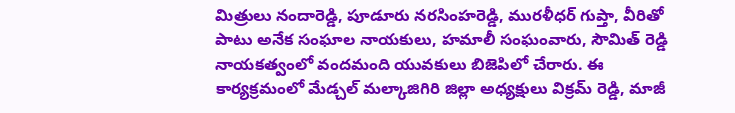మిత్రులు నందారెడ్డి, పూడూరు నరసింహరెడ్డి, మురళీధర్ గుప్తా, వీరితో పాటు అనేక సంఘాల నాయకులు, హమాలీ సంఘంవారు, సౌమిత్ రెడ్డి నాయకత్వంలో వందమంది యువకులు బిజెపిలో చేరారు. ఈ కార్యక్రమంలో మేడ్చల్ మల్కాజిగిరి జిల్లా అధ్యక్షులు విక్రమ్ రెడ్డి, మాజీ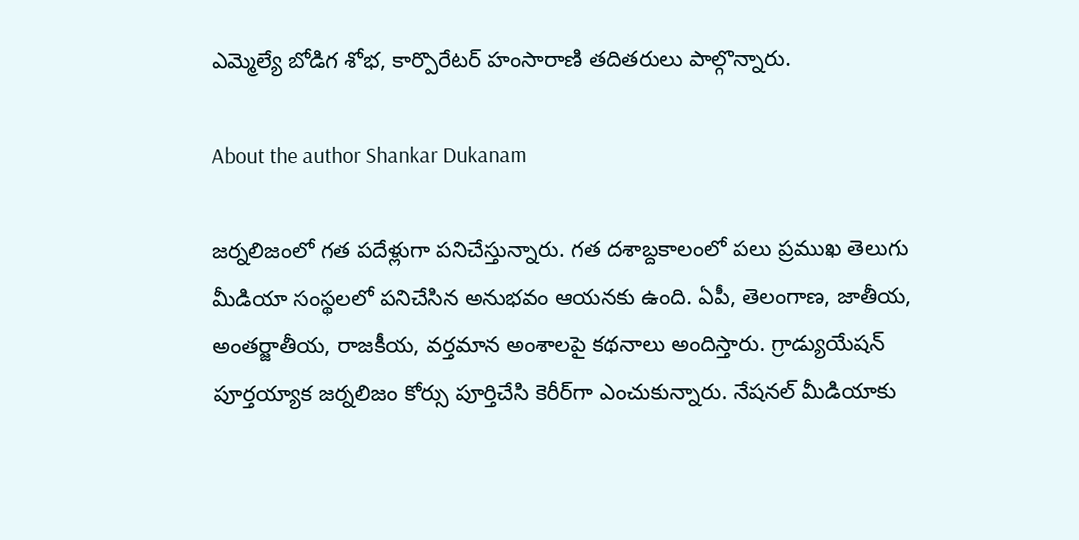ఎమ్మెల్యే బోడిగ శోభ, కార్పొరేటర్ హంసారాణి తదితరులు పాల్గొన్నారు.

About the author Shankar Dukanam

జర్నలిజంలో గత పదేళ్లుగా పనిచేస్తున్నారు. గత దశాబ్దకాలంలో పలు ప్రముఖ తెలుగు మీడియా సంస్థలలో పనిచేసిన అనుభవం ఆయనకు ఉంది. ఏపీ, తెలంగాణ, జాతీయ, అంతర్జాతీయ, రాజకీయ, వర్తమాన అంశాలపై కథనాలు అందిస్తారు. గ్రాడ్యుయేషన్ పూర్తయ్యాక జర్నలిజం కోర్సు పూర్తిచేసి కెరీర్‌గా ఎంచుకున్నారు. నేషనల్ మీడియాకు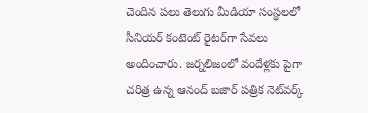చెందిన పలు తెలుగు మీడియా సంస్థలలో సీనియర్ కంటెంట్ రైటర్‌గా సేవలు అందించారు. జర్నలిజంలో వందేళ్లకు పైగా చరిత్ర ఉన్న ఆనంద్ బజార్ పత్రిక నెట్‌వర్క్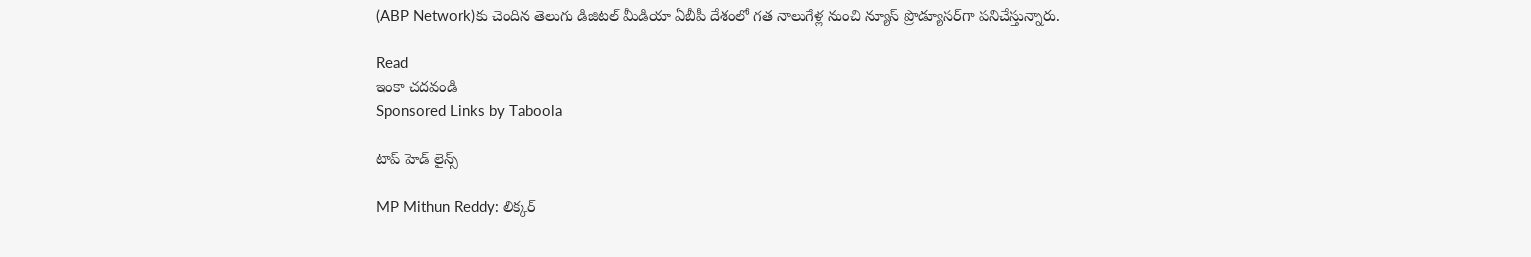(ABP Network)కు చెందిన తెలుగు డిజిటల్ మీడియా ఏబీపీ దేశంలో గత నాలుగేళ్ల నుంచి న్యూస్ ప్రొడ్యూసర్‌గా పనిచేస్తున్నారు.

Read
ఇంకా చదవండి
Sponsored Links by Taboola

టాప్ హెడ్ లైన్స్

MP Mithun Reddy: లిక్కర్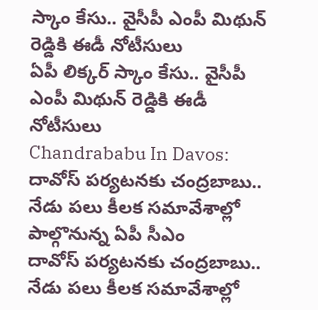స్కాం కేసు.. వైసీపీ ఎంపీ మిథున్ రెడ్డికి ఈడీ నోటీసులు
ఏపీ లిక్కర్ స్కాం కేసు.. వైసీపీ ఎంపీ మిథున్ రెడ్డికి ఈడీ నోటీసులు
Chandrababu In Davos: దావోస్‌ పర్యటనకు చంద్రబాబు.. నేడు పలు కీలక సమావేశాల్లో పాల్గొనున్న ఏపీ సీఎం
దావోస్‌ పర్యటనకు చంద్రబాబు.. నేడు పలు కీలక సమావేశాల్లో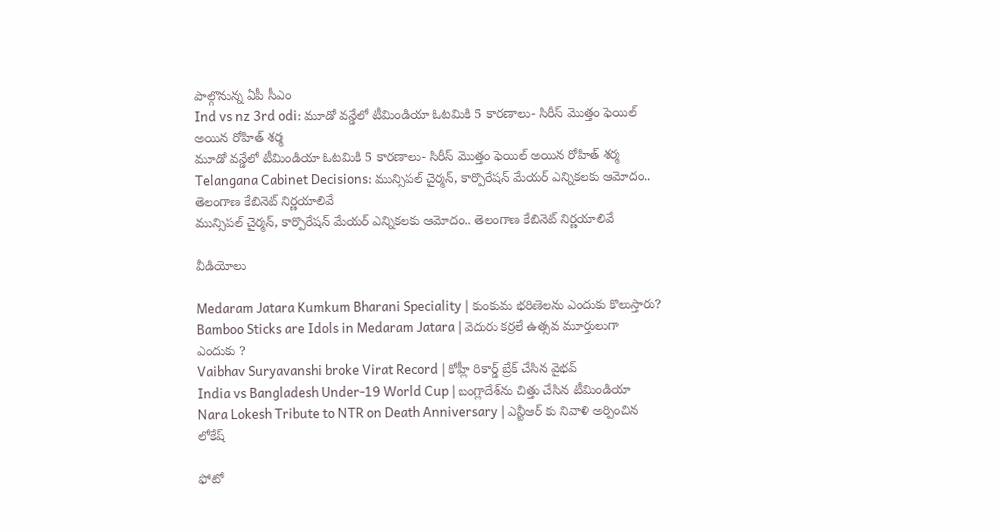పాల్గొనున్న ఏపీ సీఎం
Ind vs nz 3rd odi: మూడో వన్డేలో టీమిండియా ఓటమికి 5 కారణాలు- సిరీస్ మొత్తం ఫెయిల్ అయిన రోహిత్ శర్మ
మూడో వన్డేలో టీమిండియా ఓటమికి 5 కారణాలు- సిరీస్ మొత్తం ఫెయిల్ అయిన రోహిత్ శర్మ
Telangana Cabinet Decisions: మున్సిపల్ చైర్మన్, కార్పొరేషన్ మేయర్ ఎన్నికలకు ఆమోదం.. తెలంగాణ కేబినెట్ నిర్ణయాలివే
మున్సిపల్ చైర్మన్, కార్పొరేషన్ మేయర్ ఎన్నికలకు ఆమోదం.. తెలంగాణ కేబినెట్ నిర్ణయాలివే

వీడియోలు

Medaram Jatara Kumkum Bharani Speciality | కుంకుమ భరిణెలను ఎందుకు కొలుస్తారు?
Bamboo Sticks are Idols in Medaram Jatara | వెదురు కర్రలే ఉత్సవ మూర్తులుగా ఎందుకు ?
Vaibhav Suryavanshi broke Virat Record | కోహ్లీ రికార్డ్ బ్రేక్ చేసిన వైభవ్
India vs Bangladesh Under-19 World Cup | బంగ్లాదేశ్‌ను చిత్తు చేసిన టీమిండియా
Nara Lokesh Tribute to NTR on Death Anniversary | ఎన్టీఆర్ కు నివాళి అర్పించిన లోకేష్

ఫోటో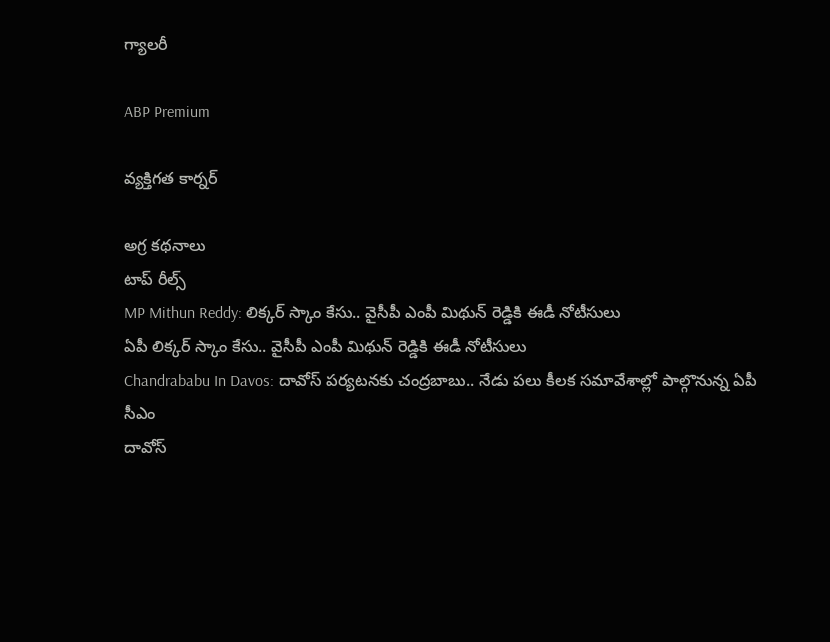గ్యాలరీ

ABP Premium

వ్యక్తిగత కార్నర్

అగ్ర కథనాలు
టాప్ రీల్స్
MP Mithun Reddy: లిక్కర్ స్కాం కేసు.. వైసీపీ ఎంపీ మిథున్ రెడ్డికి ఈడీ నోటీసులు
ఏపీ లిక్కర్ స్కాం కేసు.. వైసీపీ ఎంపీ మిథున్ రెడ్డికి ఈడీ నోటీసులు
Chandrababu In Davos: దావోస్‌ పర్యటనకు చంద్రబాబు.. నేడు పలు కీలక సమావేశాల్లో పాల్గొనున్న ఏపీ సీఎం
దావోస్‌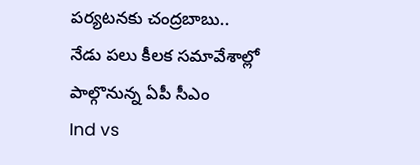పర్యటనకు చంద్రబాబు.. నేడు పలు కీలక సమావేశాల్లో పాల్గొనున్న ఏపీ సీఎం
Ind vs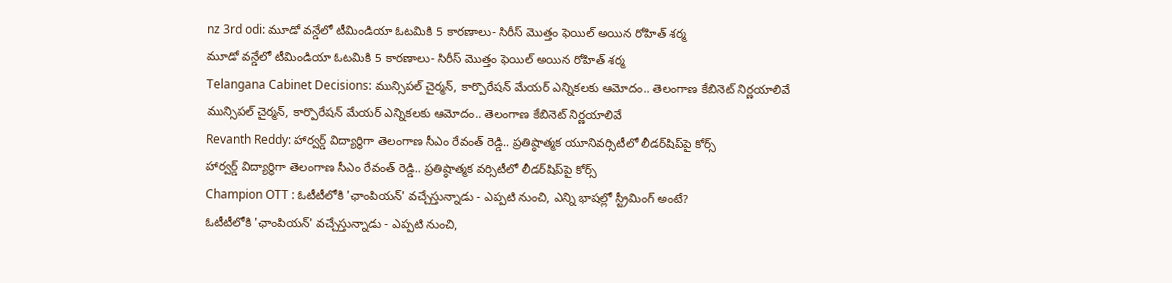nz 3rd odi: మూడో వన్డేలో టీమిండియా ఓటమికి 5 కారణాలు- సిరీస్ మొత్తం ఫెయిల్ అయిన రోహిత్ శర్మ
మూడో వన్డేలో టీమిండియా ఓటమికి 5 కారణాలు- సిరీస్ మొత్తం ఫెయిల్ అయిన రోహిత్ శర్మ
Telangana Cabinet Decisions: మున్సిపల్ చైర్మన్, కార్పొరేషన్ మేయర్ ఎన్నికలకు ఆమోదం.. తెలంగాణ కేబినెట్ నిర్ణయాలివే
మున్సిపల్ చైర్మన్, కార్పొరేషన్ మేయర్ ఎన్నికలకు ఆమోదం.. తెలంగాణ కేబినెట్ నిర్ణయాలివే
Revanth Reddy: హార్వర్డ్‌ విద్యార్థిగా తెలంగాణ సీఎం రేవంత్ రెడ్డి.. ప్రతిష్ఠాత్మక యూనివర్సిటీలో లీడర్‌షిప్‌పై కోర్స్‌
హార్వర్డ్‌ విద్యార్థిగా తెలంగాణ సీఎం రేవంత్ రెడ్డి.. ప్రతిష్ఠాత్మక వర్సిటీలో లీడర్‌షిప్‌పై కోర్స్‌
Champion OTT : ఓటీటీలోకి 'ఛాంపియన్' వచ్చేస్తున్నాడు - ఎప్పటి నుంచి, ఎన్ని భాషల్లో స్ట్రీమింగ్ అంటే?
ఓటీటీలోకి 'ఛాంపియన్' వచ్చేస్తున్నాడు - ఎప్పటి నుంచి,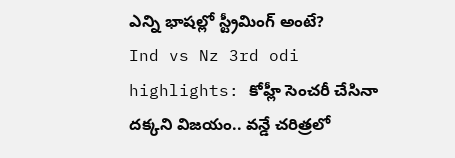ఎన్ని భాషల్లో స్ట్రీమింగ్ అంటే?
Ind vs Nz 3rd odi highlights: కోహ్లీ సెంచరీ చేసినా దక్కని విజయం.. వన్డే చరిత్రలో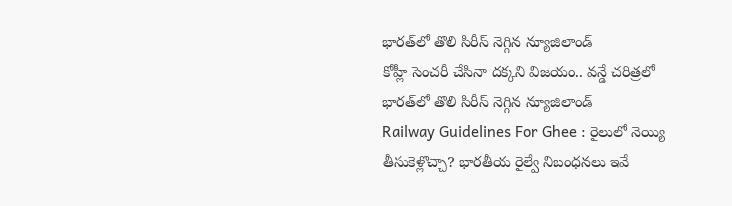భారత్‌లో తొలి సిరీస్ నెగ్గిన న్యూజిలాండ్
కోహ్లీ సెంచరీ చేసినా దక్కని విజయం.. వన్డే చరిత్రలో భారత్‌లో తొలి సిరీస్ నెగ్గిన న్యూజిలాండ్
Railway Guidelines For Ghee : రైలులో నెయ్యి తీసుకెళ్లొచ్చా? భారతీయ రైల్వే నిబంధనలు ఇవే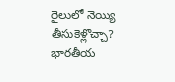రైలులో నెయ్యి తీసుకెళ్లొచ్చా? భారతీయ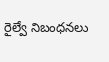రైల్వే నిబంధనలు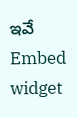ఇవే
Embed widget